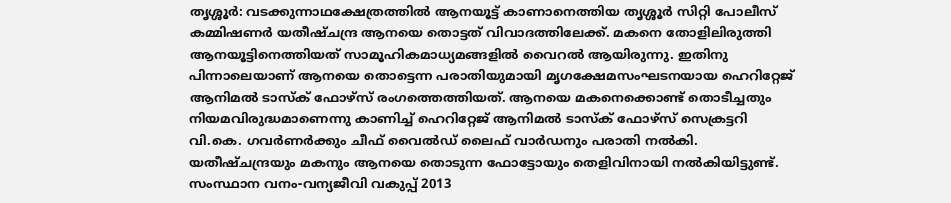തൃശ്ശൂർ: വടക്കുന്നാഥക്ഷേത്രത്തിൽ ആനയൂട്ട് കാണാനെത്തിയ തൃശ്ശൂർ സിറ്റി പോലീസ് കമ്മിഷണർ യതീഷ്ചന്ദ്ര ആനയെ തൊട്ടത് വിവാദത്തിലേക്ക്. മകനെ തോളിലിരുത്തി ആനയൂട്ടിനെത്തിയത് സാമൂഹികമാധ്യമങ്ങളിൽ വൈറൽ ആയിരുന്നു. ഇതിനു പിന്നാലെയാണ് ആനയെ തൊട്ടെന്ന പരാതിയുമായി മൃഗക്ഷേമസംഘടനയായ ഹെറിറ്റേജ് ആനിമൽ ടാസ്ക് ഫോഴ്സ് രംഗത്തെത്തിയത്. ആനയെ മകനെക്കൊണ്ട് തൊടീച്ചതും നിയമവിരുദ്ധമാണെന്നു കാണിച്ച് ഹെറിറ്റേജ് ആനിമൽ ടാസ്ക് ഫോഴ്സ് സെക്രട്ടറി വി.കെ. ഗവർണർക്കും ചീഫ് വൈൽഡ് ലൈഫ് വാർഡനും പരാതി നൽകി. യതീഷ്ചന്ദ്രയും മകനും ആനയെ തൊടുന്ന ഫോട്ടോയും തെളിവിനായി നൽകിയിട്ടുണ്ട്. സംസ്ഥാന വനം-വന്യജീവി വകുപ്പ് 2013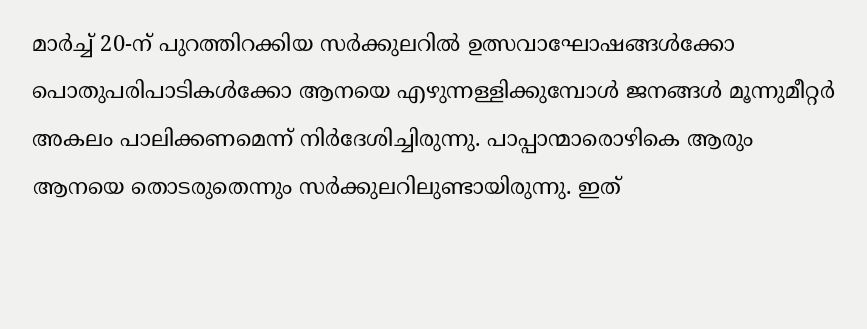മാർച്ച് 20-ന് പുറത്തിറക്കിയ സർക്കുലറിൽ ഉത്സവാഘോഷങ്ങൾക്കോ പൊതുപരിപാടികൾക്കോ ആനയെ എഴുന്നള്ളിക്കുമ്പോൾ ജനങ്ങൾ മൂന്നുമീറ്റർ അകലം പാലിക്കണമെന്ന് നിർദേശിച്ചിരുന്നു. പാപ്പാന്മാരൊഴികെ ആരും ആനയെ തൊടരുതെന്നും സർക്കുലറിലുണ്ടായിരുന്നു. ഇത്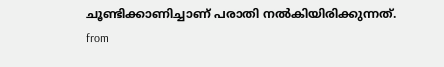ചൂണ്ടിക്കാണിച്ചാണ് പരാതി നൽകിയിരിക്കുന്നത്.
from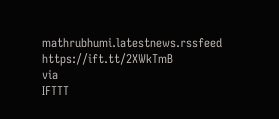mathrubhumi.latestnews.rssfeed https://ift.tt/2XWkTmB
via
IFTTT